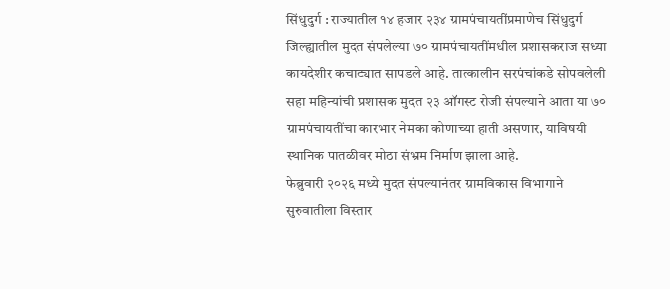सिंधुदुर्ग : राज्यातील १४ हजार २३४ ग्रामपंचायतींप्रमाणेच सिंधुदुर्ग जिल्ह्यातील मुदत संपलेल्या ७० ग्रामपंचायतींमधील प्रशासकराज सध्या कायदेशीर कचाट्यात सापडले आहे. तात्कालीन सरपंचांकडे सोपवलेली सहा महिन्यांची प्रशासक मुदत २३ ऑगस्ट रोजी संपल्याने आता या ७० ग्रामपंचायतींचा कारभार नेमका कोणाच्या हाती असणार, याविषयी स्थानिक पातळीवर मोठा संभ्रम निर्माण झाला आहे.
फेब्रुवारी २०२६ मध्ये मुदत संपल्यानंतर ग्रामविकास विभागाने सुरुवातीला विस्तार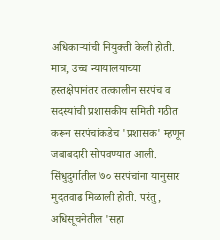अधिकाऱ्यांची नियुक्ती केली होती. मात्र, उच्च न्यायालयाच्या हस्तक्षेपानंतर तत्कालीन सरपंच व सदस्यांची प्रशासकीय समिती गठीत करून सरपंचांकडेच 'प्रशासक' म्हणून जबाबदारी सोपवण्यात आली. सिंधुदुर्गातील ७० सरपंचांना यानुसार मुदतवाढ मिळाली होती. परंतु, अधिसूचनेतील 'सहा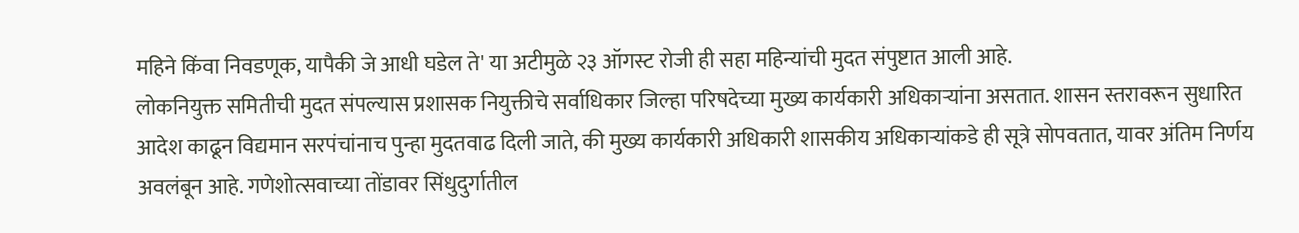महिने किंवा निवडणूक, यापैकी जे आधी घडेल ते' या अटीमुळे २३ ऑगस्ट रोजी ही सहा महिन्यांची मुदत संपुष्टात आली आहे.
लोकनियुक्त समितीची मुदत संपल्यास प्रशासक नियुक्तीचे सर्वाधिकार जिल्हा परिषदेच्या मुख्य कार्यकारी अधिकाऱ्यांना असतात. शासन स्तरावरून सुधारित आदेश काढून विद्यमान सरपंचांनाच पुन्हा मुदतवाढ दिली जाते, की मुख्य कार्यकारी अधिकारी शासकीय अधिकाऱ्यांकडे ही सूत्रे सोपवतात, यावर अंतिम निर्णय अवलंबून आहे. गणेशोत्सवाच्या तोंडावर सिंधुदुर्गातील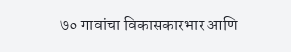७० गावांचा विकासकारभार आणि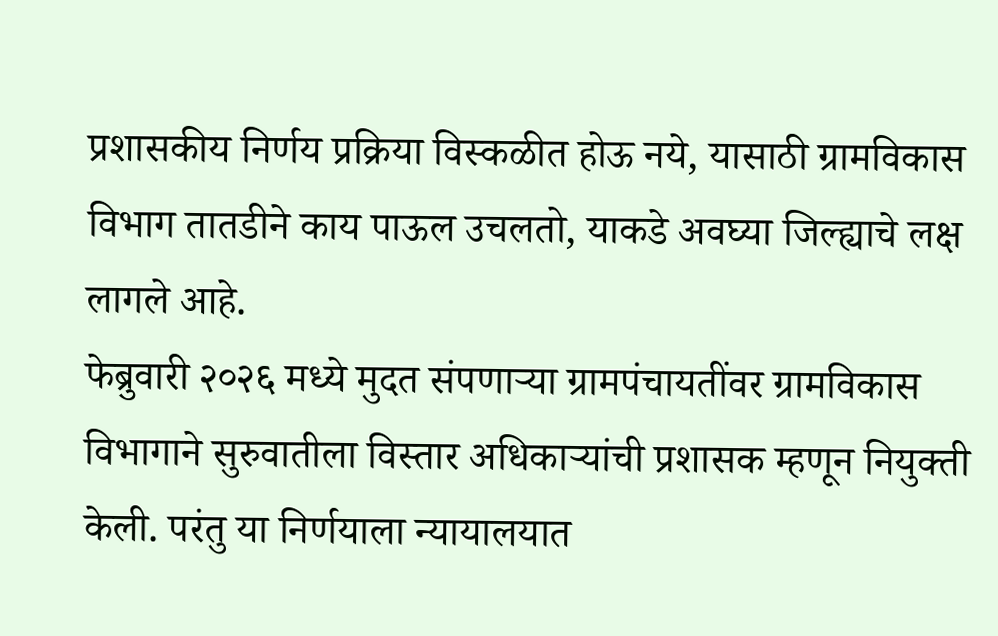प्रशासकीय निर्णय प्रक्रिया विस्कळीत होऊ नये, यासाठी ग्रामविकास विभाग तातडीने काय पाऊल उचलतो, याकडे अवघ्या जिल्ह्याचे लक्ष लागले आहे.
फेब्रुवारी २०२६ मध्ये मुदत संपणाऱ्या ग्रामपंचायतींवर ग्रामविकास विभागाने सुरुवातीला विस्तार अधिकाऱ्यांची प्रशासक म्हणून नियुक्ती केली. परंतु या निर्णयाला न्यायालयात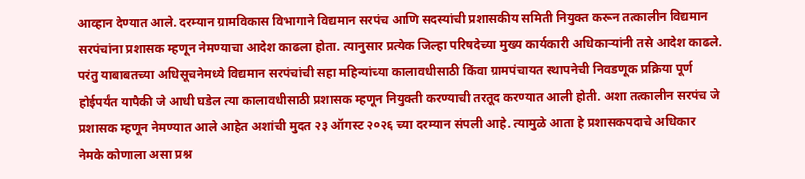आव्हान देण्यात आले. दरम्यान ग्रामविकास विभागाने विद्यमान सरपंच आणि सदस्यांची प्रशासकीय समिती नियुक्त करून तत्कालीन विद्यमान सरपंचांना प्रशासक म्हणून नेमण्याचा आदेश काढला होता. त्यानुसार प्रत्येक जिल्हा परिषदेच्या मुख्य कार्यकारी अधिकाऱ्यांनी तसे आदेश काढले.
परंतु याबाबतच्या अधिसूचनेमध्ये विद्यमान सरपंचांची सहा महिन्यांच्या कालावधीसाठी किंवा ग्रामपंचायत स्थापनेची निवडणूक प्रक्रिया पूर्ण होईपर्यंत यापैकी जे आधी घडेल त्या कालावधीसाठी प्रशासक म्हणून नियुक्ती करण्याची तरतूद करण्यात आली होती. अशा तत्कालीन सरपंच जे प्रशासक म्हणून नेमण्यात आले आहेत अशांची मुदत २३ ऑगस्ट २०२६ च्या दरम्यान संपली आहे. त्यामुळे आता हे प्रशासकपदाचे अधिकार नेमके कोणाला असा प्रश्न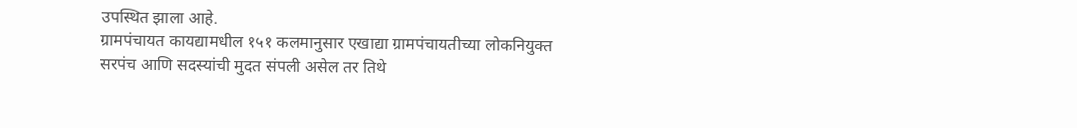उपस्थित झाला आहे.
ग्रामपंचायत कायद्यामधील १५१ कलमानुसार एखाद्या ग्रामपंचायतीच्या लोकनियुक्त सरपंच आणि सदस्यांची मुदत संपली असेल तर तिथे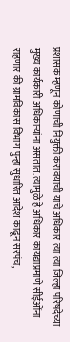प्रशासक म्हणून कोणाची नियुक्ती करावयाची याचे अधिकार त्या त्या जिल्हा परिषदेच्या मुख्य कार्यकारी अधिकाऱ्यांना असतात. त्यामुळे हे अधिकार कायद्याप्रमाणे सीईओंना राहणार की ग्रामविकास विभाग पुन्हा सुधारित आदेश काढून सरपंच,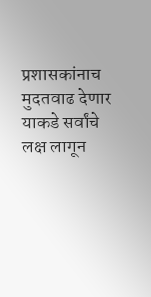प्रशासकांनाच मुदतवाढ देणार याकडे सर्वांचे लक्ष लागून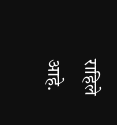राहिले आहे.